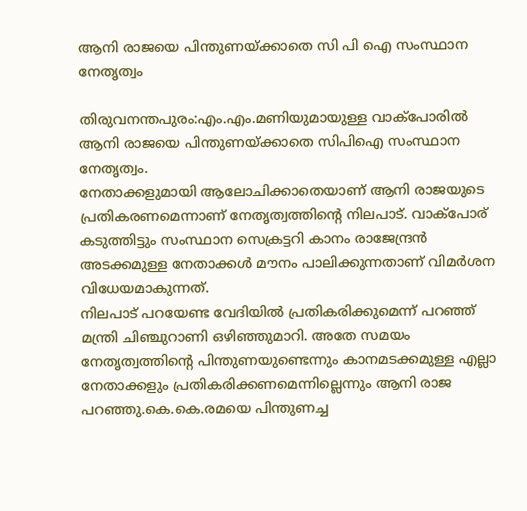ആനി രാജയെ പിന്തുണയ്ക്കാതെ സി പി ഐ സംസ്ഥാന നേതൃത്വം

തിരുവനന്തപുരം:എം.എം.മണിയുമായുള്ള വാക്പോരില്‍ ആനി രാജയെ പിന്തുണയ്ക്കാതെ സിപിഐ സംസ്ഥാന നേതൃത്വം.
നേതാക്കളുമായി ആലോചിക്കാതെയാണ് ആനി രാജയുടെ പ്രതികരണമെന്നാണ് നേതൃത്വത്തിന്റെ നിലപാട്. വാക്പോര് കടുത്തിട്ടും സംസ്ഥാന സെക്രട്ടറി കാനം രാജേന്ദ്രന്‍ അടക്കമുള്ള നേതാക്കള്‍ മൗനം പാലിക്കുന്നതാണ് വിമര്‍ശന വിധേയമാകുന്നത്.
നിലപാട് പറയേണ്ട വേദിയില്‍ പ്രതികരിക്കുമെന്ന് പറഞ്ഞ് മന്ത്രി ചിഞ്ചുറാണി ഒഴിഞ്ഞുമാറി. അതേ സമയം നേതൃത്വത്തിന്റെ പിന്തുണയുണ്ടെന്നും കാനമടക്കമുള്ള എല്ലാ നേതാക്കളും പ്രതികരിക്കണമെന്നില്ലെന്നും ആനി രാജ പറഞ്ഞു.കെ.കെ.രമയെ പിന്തുണച്ച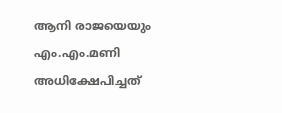ആനി രാജയെയും എം.എം.മണി അധിക്ഷേപിച്ചത്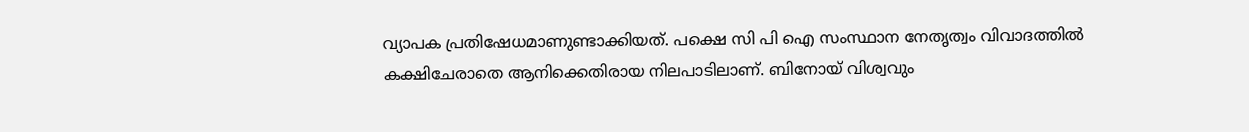വ്യാപക പ്രതിഷേധമാണുണ്ടാക്കിയത്. പക്ഷെ സി പി ഐ സംസ്ഥാന നേതൃത്വം വിവാദത്തില്‍ കക്ഷിചേരാതെ ആനിക്കെതിരായ നിലപാടിലാണ്. ബിനോയ് വിശ്വവും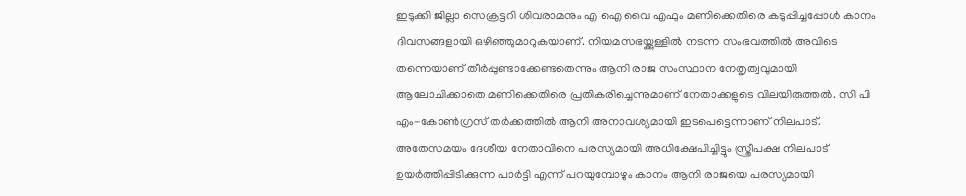ഇടുക്കി ജില്ലാ സെക്രട്ടറി ശിവരാമനും എ ഐ വൈ എഫും മണിക്കെതിരെ കടുപ്പിച്ചപ്പോള്‍ കാനം ദിവസങ്ങളായി ഒഴിഞ്ഞുമാറുകയാണ്. നിയമസഭയ്ക്കുള്ളില്‍ നടന്ന സംഭവത്തില്‍ അവിടെ തന്നെയാണ് തീര്‍പ്പുണ്ടാക്കേണ്ടതെന്നും ആനി രാജ സംസ്ഥാന നേതൃത്വവുമായി ആലോചിക്കാതെ മണിക്കെതിരെ പ്രതികരിച്ചെന്നുമാണ് നേതാക്കളുടെ വിലയിരുത്തല്‍. സി പി എം-കോണ്‍ഗ്രസ് തര്‍ക്കത്തില്‍ ആനി അനാവശ്യമായി ഇടപെട്ടെന്നാണ് നിലപാട്.
അതേസമയം ദേശീയ നേതാവിനെ പരസ്യമായി അധിക്ഷേപിച്ചിട്ടും സ്ത്രീപക്ഷ നിലപാട് ഉയര്‍ത്തിപ്പിടിക്കുന്ന പാര്‍ട്ടി എന്ന് പറയുമ്പോഴും കാനം ആനി രാജയെ പരസ്യമായി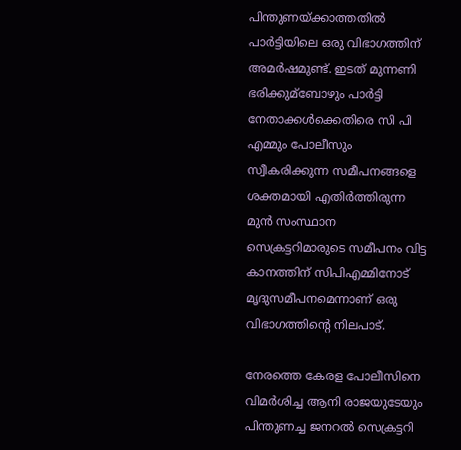പിന്തുണയ്ക്കാത്തതില്‍ പാര്‍ട്ടിയിലെ ഒരു വിഭാഗത്തിന് അമര്‍ഷമുണ്ട്. ഇടത് മുന്നണി ഭരിക്കുമ്‌ബോഴും പാര്‍ട്ടി നേതാക്കള്‍ക്കെതിരെ സി പി എമ്മും പോലീസും സ്വീകരിക്കുന്ന സമീപനങ്ങളെ ശക്തമായി എതിര്‍ത്തിരുന്ന മുന്‍ സംസ്ഥാന സെക്രട്ടറിമാരുടെ സമീപനം വിട്ട കാനത്തിന് സിപിഎമ്മിനോട് മൃദുസമീപനമെന്നാണ് ഒരു വിഭാഗത്തിന്റെ നിലപാട്.

നേരത്തെ കേരള പോലീസിനെ വിമര്‍ശിച്ച ആനി രാജയുടേയും പിന്തുണച്ച ജനറല്‍ സെക്രട്ടറി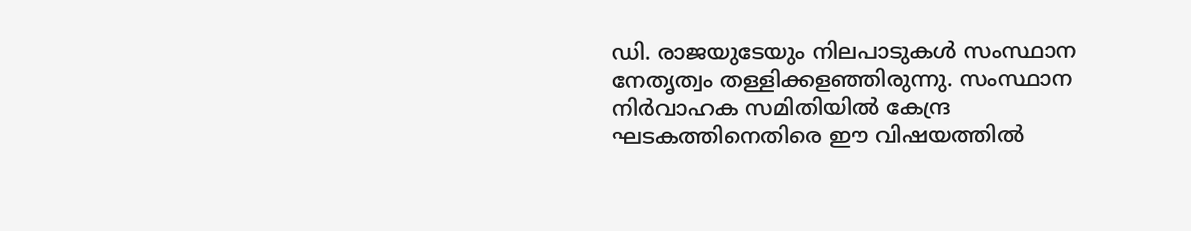ഡി. രാജയുടേയും നിലപാടുകള്‍ സംസ്ഥാന നേതൃത്വം തള്ളിക്കളഞ്ഞിരുന്നു. സംസ്ഥാന നിര്‍വാഹക സമിതിയില്‍ കേന്ദ്ര ഘടകത്തിനെതിരെ ഈ വിഷയത്തില്‍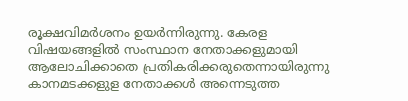രൂക്ഷവിമര്‍ശനം ഉയര്‍ന്നിരുന്നു. കേരള വിഷയങ്ങളില്‍ സംസ്ഥാന നേതാക്കളുമായി ആലോചിക്കാതെ പ്രതികരിക്കരുതെന്നായിരുന്നു കാനമടക്കളുള നേതാക്കള്‍ അന്നെടുത്ത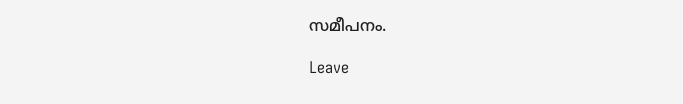സമീപനം.

Leave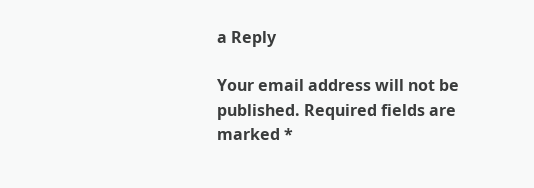a Reply

Your email address will not be published. Required fields are marked *